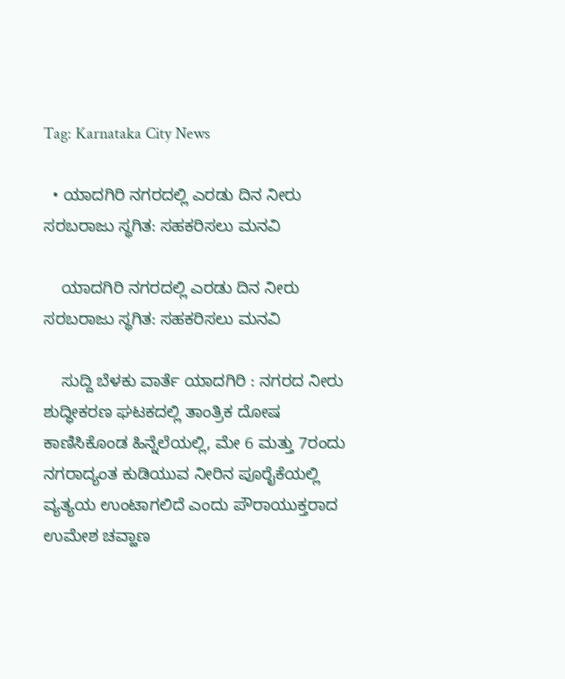Tag: Karnataka City News

  • ಯಾದಗಿರಿ ನಗರದಲ್ಲಿ ಎರಡು ದಿನ ನೀರು ಸರಬರಾಜು ಸ್ಥಗಿತ: ಸಹಕರಿಸಲು ಮನವಿ

    ಯಾದಗಿರಿ ನಗರದಲ್ಲಿ ಎರಡು ದಿನ ನೀರು ಸರಬರಾಜು ಸ್ಥಗಿತ: ಸಹಕರಿಸಲು ಮನವಿ

    ಸುದ್ದಿ ಬೆಳಕು ವಾರ್ತೆ ಯಾದಗಿರಿ : ನಗರದ ನೀರು ಶುದ್ಧೀಕರಣ ಘಟಕದಲ್ಲಿ ತಾಂತ್ರಿಕ ದೋಷ ಕಾಣಿಸಿಕೊಂಡ ಹಿನ್ನೆಲೆಯಲ್ಲಿ, ಮೇ 6 ಮತ್ತು 7ರಂದು ನಗರಾದ್ಯಂತ ಕುಡಿಯುವ ನೀರಿನ ಪೂರೈಕೆಯಲ್ಲಿ ವ್ಯತ್ಯಯ ಉಂಟಾಗಲಿದೆ ಎಂದು ಪೌರಾಯುಕ್ತರಾದ ಉಮೇಶ ಚವ್ಹಾಣ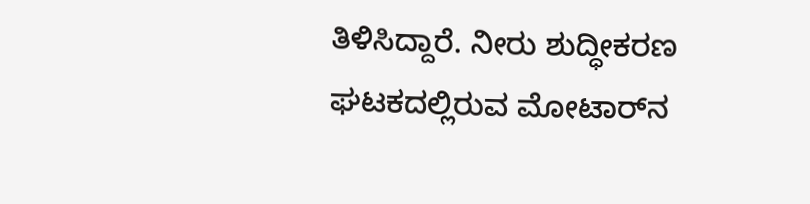ತಿಳಿಸಿದ್ದಾರೆ. ನೀರು ಶುದ್ಧೀಕರಣ ಘಟಕದಲ್ಲಿರುವ ಮೋಟಾರ್‌ನ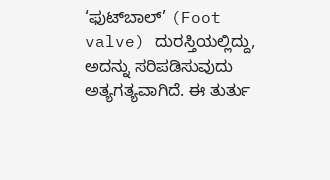‘ಫುಟ್‌ಬಾಲ್’ (Foot valve) ದುರಸ್ತಿಯಲ್ಲಿದ್ದು, ಅದನ್ನು ಸರಿಪಡಿಸುವುದು ಅತ್ಯಗತ್ಯವಾಗಿದೆ. ಈ ತುರ್ತು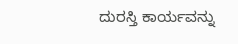ದುರಸ್ತಿ ಕಾರ್ಯವನ್ನು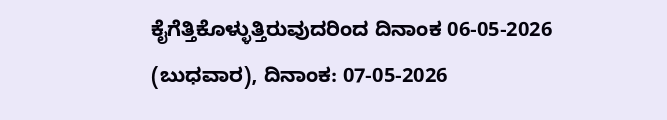ಕೈಗೆತ್ತಿಕೊಳ್ಳುತ್ತಿರುವುದರಿಂದ ದಿನಾಂಕ 06-05-2026 (ಬುಧವಾರ), ದಿನಾಂಕ: 07-05-2026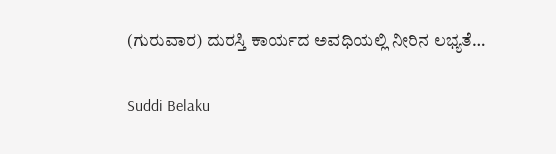(ಗುರುವಾರ) ದುರಸ್ತಿ ಕಾರ್ಯದ ಅವಧಿಯಲ್ಲಿ ನೀರಿನ ಲಭ್ಯತೆ…

Suddi Belaku